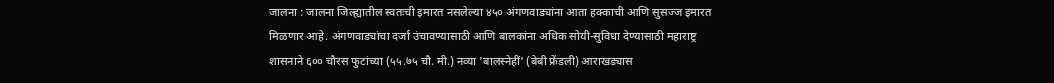जालना : जालना जिल्ह्यातील स्वतःची इमारत नसलेल्या ४५० अंगणवाड्यांना आता हक्काची आणि सुसज्ज इमारत मिळणार आहे. अंगणवाड्यांचा दर्जा उंचावण्यासाठी आणि बालकांना अधिक सोयी-सुविधा देण्यासाठी महाराष्ट्र शासनाने ६०० चौरस फुटांच्या (५५.७५ चौ. मी.) नव्या 'बालस्नेहीं' (बेबी फ्रेंडली) आराखड्यास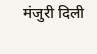मंजुरी दिली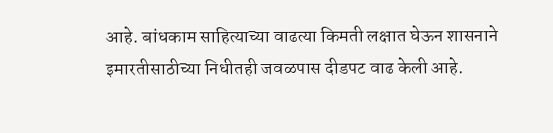आहे. बांधकाम साहित्याच्या वाढत्या किमती लक्षात घेऊन शासनाने इमारतीसाठीच्या निधीतही जवळपास दीडपट वाढ केली आहे.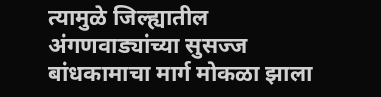त्यामुळे जिल्ह्यातील अंगणवाड्यांच्या सुसज्ज बांधकामाचा मार्ग मोकळा झाला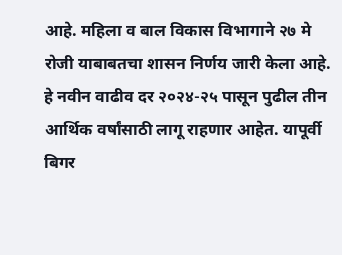आहे. महिला व बाल विकास विभागाने २७ मे रोजी याबाबतचा शासन निर्णय जारी केला आहे.
हे नवीन वाढीव दर २०२४-२५ पासून पुढील तीन आर्थिक वर्षांसाठी लागू राहणार आहेत. यापूर्वी बिगर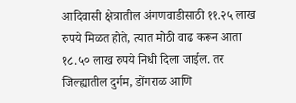आदिवासी क्षेत्रातील अंगणवाडीसाठी ११.२५ लाख रुपये मिळत होते, त्यात मोठी वाढ करून आता १८.५० लाख रुपये निधी दिला जाईल. तर जिल्ह्यातील दुर्गम, डोंगराळ आणि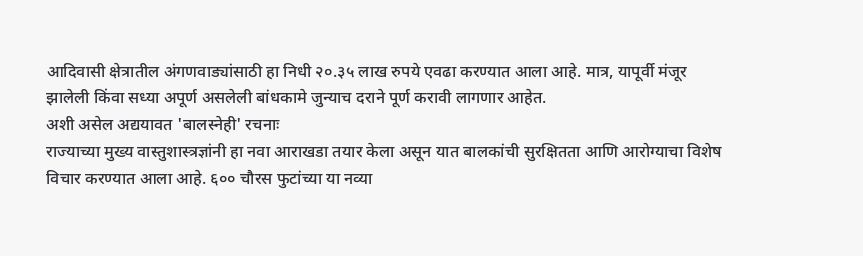आदिवासी क्षेत्रातील अंगणवाड्यांसाठी हा निधी २०.३५ लाख रुपये एवढा करण्यात आला आहे. मात्र, यापूर्वी मंजूर झालेली किंवा सध्या अपूर्ण असलेली बांधकामे जुन्याच दराने पूर्ण करावी लागणार आहेत.
अशी असेल अद्ययावत 'बालस्नेही' रचनाः
राज्याच्या मुख्य वास्तुशास्त्रज्ञांनी हा नवा आराखडा तयार केला असून यात बालकांची सुरक्षितता आणि आरोग्याचा विशेष विचार करण्यात आला आहे. ६०० चौरस फुटांच्या या नव्या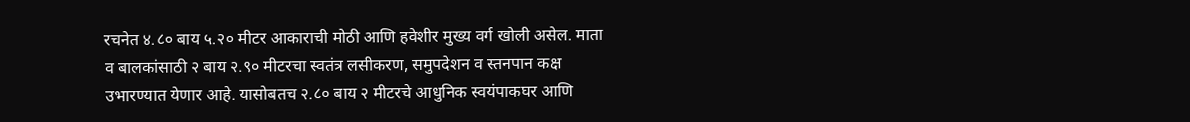रचनेत ४.८० बाय ५.२० मीटर आकाराची मोठी आणि हवेशीर मुख्य वर्ग खोली असेल. माता व बालकांसाठी २ बाय २.९० मीटरचा स्वतंत्र लसीकरण, समुपदेशन व स्तनपान कक्ष उभारण्यात येणार आहे. यासोबतच २.८० बाय २ मीटरचे आधुनिक स्वयंपाकघर आणि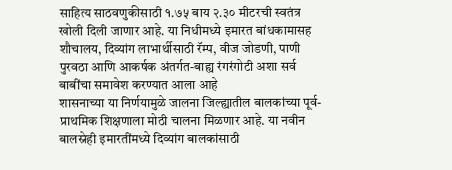साहित्य साठवणुकीसाठी १.७५ बाय २.३० मीटरची स्वतंत्र खोली दिली जाणार आहे. या निधीमध्ये इमारत बांधकामासह शौचालय, दिव्यांग लाभार्थीसाठी रॅम्प, वीज जोडणी, पाणी पुरवठा आणि आकर्षक अंतर्गत-बाह्य रंगरंगोटी अशा सर्व बाबींचा समावेश करण्यात आला आहे
शासनाच्या या निर्णयामुळे जालना जिल्ह्यातील बालकांच्या पूर्व-प्राथमिक शिक्षणाला मोठी चालना मिळणार आहे. या नवीन बालस्नेही इमारतींमध्ये दिव्यांग बालकांसाठी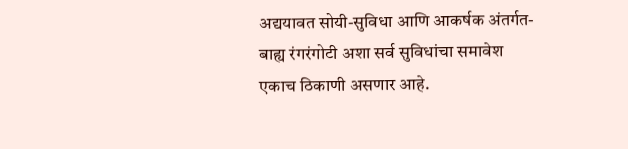अद्ययावत सोयी-सुविधा आणि आकर्षक अंतर्गत-बाह्य रंगरंगोटी अशा सर्व सुविधांचा समावेश एकाच ठिकाणी असणार आहे.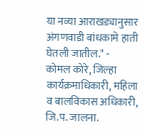या नव्या आराखड्यानुसार अंगणवाडी बांधकामे हाती घेतली जातील." -
कोमल कोरे, जिल्हा कार्यक्रमाधिकारी, महिला व बालविकास अधिकारी, जि.प. जालना.